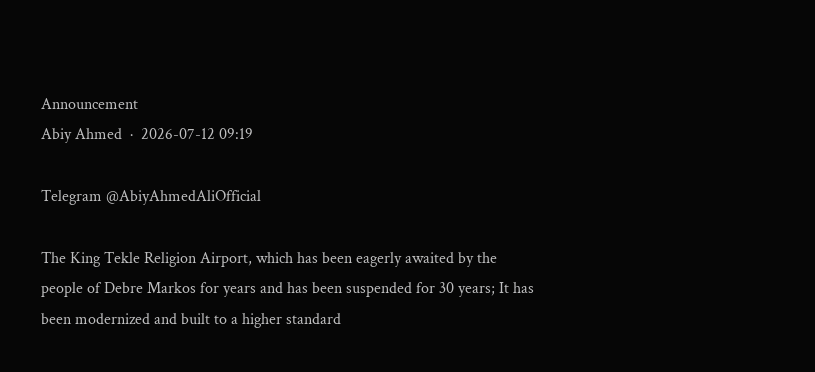Announcement
Abiy Ahmed  ·  2026-07-12 09:19

Telegram @AbiyAhmedAliOfficial

The King Tekle Religion Airport, which has been eagerly awaited by the people of Debre Markos for years and has been suspended for 30 years; It has been modernized and built to a higher standard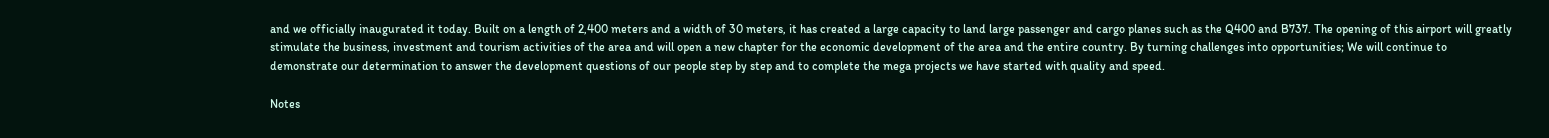and we officially inaugurated it today. Built on a length of 2,400 meters and a width of 30 meters, it has created a large capacity to land large passenger and cargo planes such as the Q400 and B737. The opening of this airport will greatly stimulate the business, investment and tourism activities of the area and will open a new chapter for the economic development of the area and the entire country. By turning challenges into opportunities; We will continue to demonstrate our determination to answer the development questions of our people step by step and to complete the mega projects we have started with quality and speed.

Notes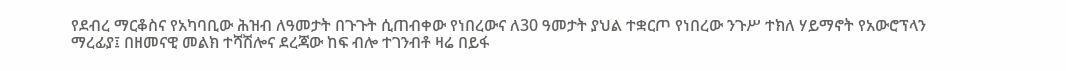የደብረ ማርቆስና የአካባቢው ሕዝብ ለዓመታት በጉጉት ሲጠብቀው የነበረውና ለ30 ዓመታት ያህል ተቋርጦ የነበረው ንጉሥ ተክለ ሃይማኖት የአውሮፕላን ማረፊያ፤ በዘመናዊ መልክ ተሻሽሎና ደረጃው ከፍ ብሎ ተገንብቶ ዛሬ በይፋ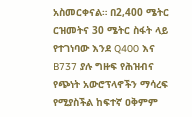አስመርቀናል። በ2,400 ሜትር ርዝመትና 30 ሜትር ስፋት ላይ የተገነባው እንደ Q400 እና B737 ያሉ ግዙፍ የሕዝብና የጭነት አውሮፕላኖችን ማሳረፍ የሚያስችል ከፍተኛ ዐቅምም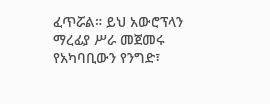ፈጥሯል። ይህ አውሮፕላን ማረፊያ ሥራ መጀመሩ የአካባቢውን የንግድ፣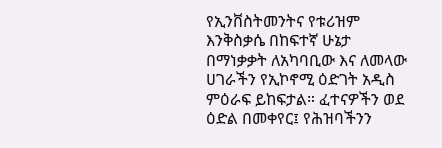የኢንቨስትመንትና የቱሪዝም እንቅስቃሴ በከፍተኛ ሁኔታ በማነቃቃት ለአካባቢው እና ለመላው ሀገራችን የኢኮኖሚ ዕድገት አዲስ ምዕራፍ ይከፍታል። ፈተናዎችን ወደ ዕድል በመቀየር፤ የሕዝባችንን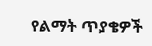የልማት ጥያቄዎች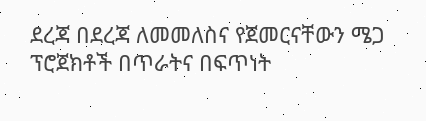ደረጃ በደረጃ ለመመለስና የጀመርናቸውን ሜጋ ፕሮጀክቶች በጥራትና በፍጥነት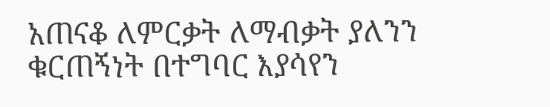አጠናቆ ለምርቃት ለማብቃት ያለንን ቁርጠኝነት በተግባር እያሳየን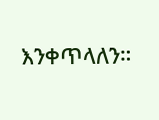እንቀጥላለን።